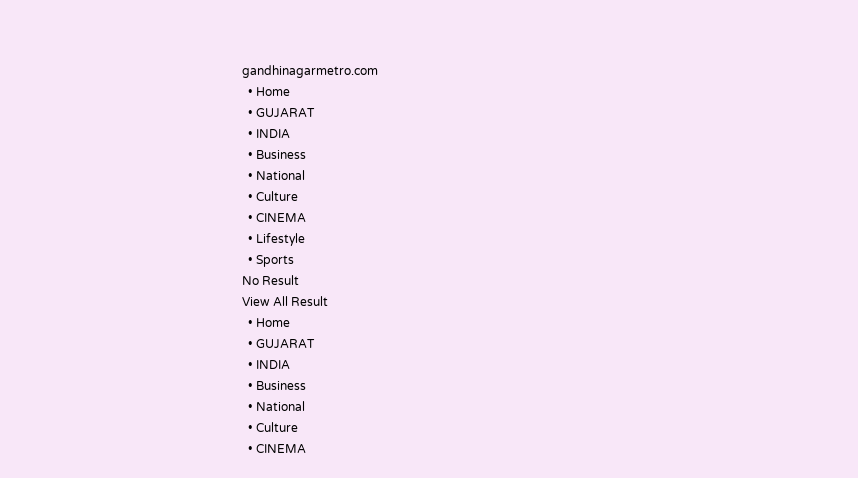gandhinagarmetro.com
  • Home
  • GUJARAT
  • INDIA
  • Business
  • National
  • Culture
  • CINEMA
  • Lifestyle
  • Sports
No Result
View All Result
  • Home
  • GUJARAT
  • INDIA
  • Business
  • National
  • Culture
  • CINEMA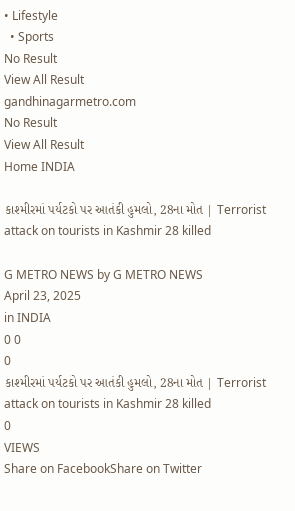• Lifestyle
  • Sports
No Result
View All Result
gandhinagarmetro.com
No Result
View All Result
Home INDIA

કાશ્મીરમાં પર્યટકો પર આતંકી હુમલો, 28ના મોત | Terrorist attack on tourists in Kashmir 28 killed

G METRO NEWS by G METRO NEWS
April 23, 2025
in INDIA
0 0
0
કાશ્મીરમાં પર્યટકો પર આતંકી હુમલો, 28ના મોત | Terrorist attack on tourists in Kashmir 28 killed
0
VIEWS
Share on FacebookShare on Twitter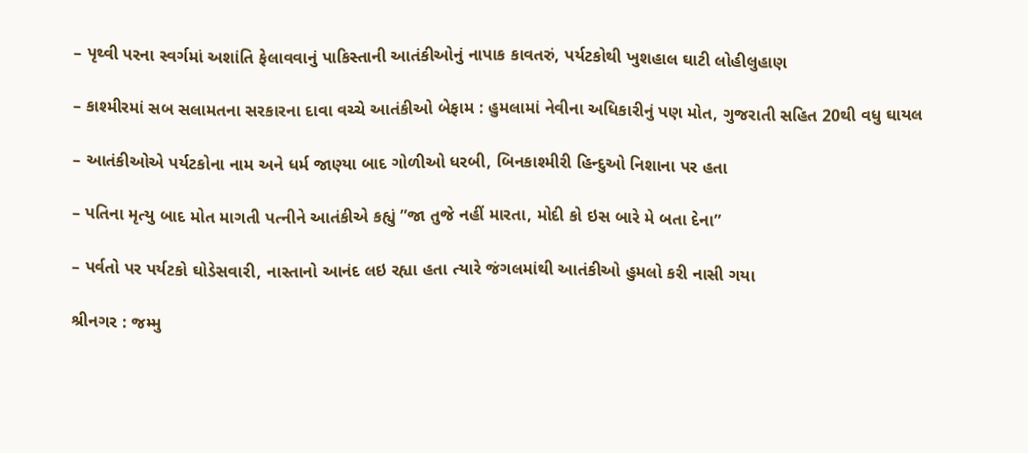– પૃથ્વી પરના સ્વર્ગમાં અશાંતિ ફેલાવવાનું પાકિસ્તાની આતંકીઓનું નાપાક કાવતરું, પર્યટકોથી ખુશહાલ ઘાટી લોહીલુહાણ

– કાશ્મીરમાં સબ સલામતના સરકારના દાવા વચ્ચે આતંકીઓ બેફામ : હુમલામાં નેવીના અધિકારીનું પણ મોત, ગુજરાતી સહિત 20થી વધુ ઘાયલ

– આતંકીઓએ પર્યટકોના નામ અને ધર્મ જાણ્યા બાદ ગોળીઓ ધરબી, બિનકાશ્મીરી હિન્દુઓ નિશાના પર હતા

– પતિના મૃત્યુ બાદ મોત માગતી પત્નીને આતંકીએ કહ્યું ”જા તુજે નહીં મારતા, મોદી કો ઇસ બારે મે બતા દેના”

– પર્વતો પર પર્યટકો ઘોડેસવારી, નાસ્તાનો આનંદ લઇ રહ્યા હતા ત્યારે જંગલમાંથી આતંકીઓ હુમલો કરી નાસી ગયા

શ્રીનગર : જમ્મુ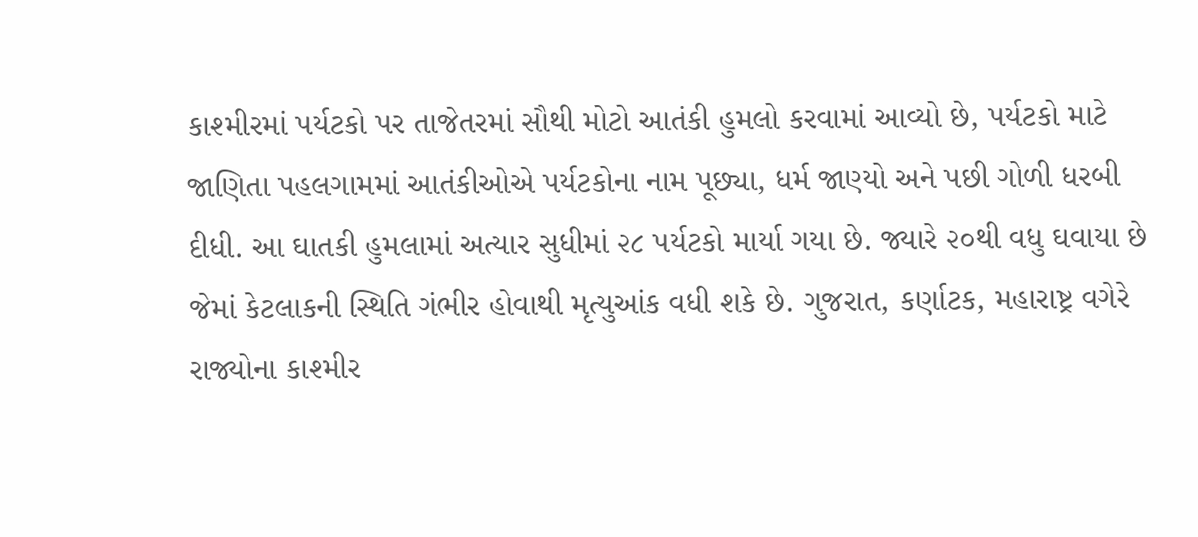કાશ્મીરમાં પર્યટકો પર તાજેતરમાં સૌથી મોટો આતંકી હુમલો કરવામાં આવ્યો છે, પર્યટકો માટે જાણિતા પહલગામમાં આતંકીઓએ પર્યટકોના નામ પૂછ્યા, ધર્મ જાણ્યો અને પછી ગોળી ધરબી દીધી. આ ઘાતકી હુમલામાં અત્યાર સુધીમાં ૨૮ પર્યટકો માર્યા ગયા છે. જ્યારે ૨૦થી વધુ ઘવાયા છે જેમાં કેટલાકની સ્થિતિ ગંભીર હોવાથી મૃત્યુઆંક વધી શકે છે. ગુજરાત, કર્ણાટક, મહારાષ્ટ્ર વગેરે રાજ્યોના કાશ્મીર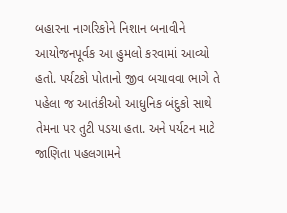બહારના નાગરિકોને નિશાન બનાવીને આયોજનપૂર્વક આ હુમલો કરવામાં આવ્યો હતો. પર્યટકો પોતાનો જીવ બચાવવા ભાગે તે પહેલા જ આતંકીઓ આધુનિક બંદુકો સાથે તેમના પર તુટી પડયા હતા. અને પર્યટન માટે જાણિતા પહલગામને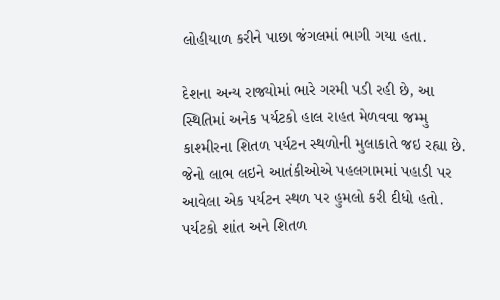લોહીયાળ કરીને પાછા જંગલમાં ભાગી ગયા હતા.

દેશના અન્ય રાજ્યોમાં ભારે ગરમી પડી રહી છે, આ સ્થિતિમાં અનેક પર્યટકો હાલ રાહત મેળવવા જમ્મુ કાશ્મીરના શિતળ પર્યટન સ્થળોની મુલાકાતે જઇ રહ્યા છે. જેનો લાભ લઇને આતંકીઓએ પહલગામમાં પહાડી પર આવેલા એક પર્યટન સ્થળ પર હુમલો કરી દીધો હતો. પર્યટકો શાંત અને શિતળ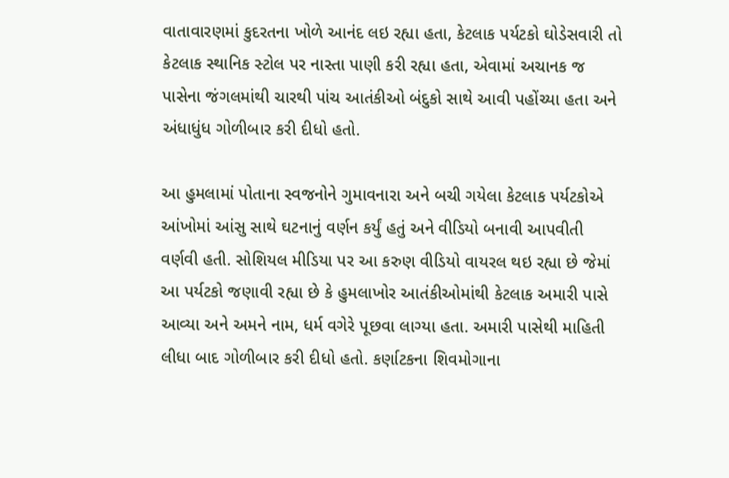વાતાવારણમાં કુદરતના ખોળે આનંદ લઇ રહ્યા હતા, કેટલાક પર્યટકો ઘોડેસવારી તો કેટલાક સ્થાનિક સ્ટોલ પર નાસ્તા પાણી કરી રહ્યા હતા, એવામાં અચાનક જ પાસેના જંગલમાંથી ચારથી પાંચ આતંકીઓ બંદુકો સાથે આવી પહોંચ્યા હતા અને અંધાધુંધ ગોળીબાર કરી દીધો હતો.

આ હુમલામાં પોતાના સ્વજનોને ગુમાવનારા અને બચી ગયેલા કેટલાક પર્યટકોએ આંખોમાં આંસુ સાથે ઘટનાનું વર્ણન કર્યું હતું અને વીડિયો બનાવી આપવીતી વર્ણવી હતી. સોશિયલ મીડિયા પર આ કરુણ વીડિયો વાયરલ થઇ રહ્યા છે જેમાં આ પર્યટકો જણાવી રહ્યા છે કે હુમલાખોર આતંકીઓમાંથી કેટલાક અમારી પાસે આવ્યા અને અમને નામ, ધર્મ વગેરે પૂછવા લાગ્યા હતા. અમારી પાસેથી માહિતી લીધા બાદ ગોળીબાર કરી દીધો હતો. કર્ણાટકના શિવમોગાના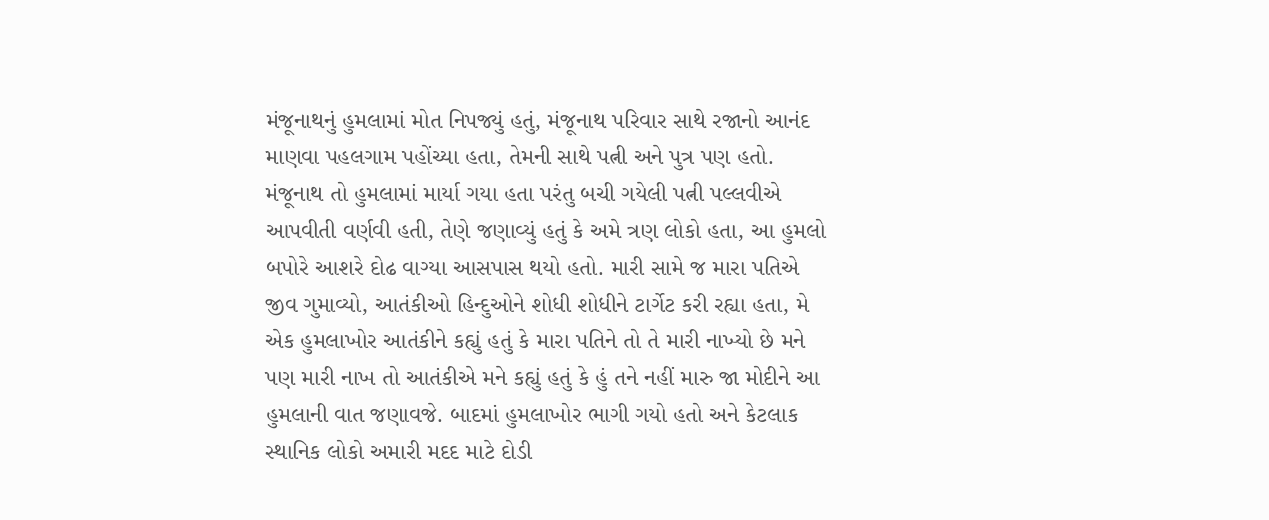મંજૂનાથનું હુમલામાં મોત નિપજ્યું હતું, મંજૂનાથ પરિવાર સાથે રજાનો આનંદ માણવા પહલગામ પહોંચ્યા હતા, તેમની સાથે પત્ની અને પુત્ર પણ હતો. મંજૂનાથ તો હુમલામાં માર્યા ગયા હતા પરંતુ બચી ગયેલી પત્ની પલ્લવીએ આપવીતી વર્ણવી હતી, તેણે જણાવ્યું હતું કે અમે ત્રણ લોકો હતા, આ હુમલો બપોરે આશરે દોઢ વાગ્યા આસપાસ થયો હતો. મારી સામે જ મારા પતિએ જીવ ગુમાવ્યો, આતંકીઓ હિન્દુઓને શોધી શોધીને ટાર્ગેટ કરી રહ્યા હતા, મે એક હુમલાખોર આતંકીને કહ્યું હતું કે મારા પતિને તો તે મારી નાખ્યો છે મને પણ મારી નાખ તો આતંકીએ મને કહ્યું હતું કે હું તને નહીં મારુ જા મોદીને આ હુમલાની વાત જણાવજે. બાદમાં હુમલાખોર ભાગી ગયો હતો અને કેટલાક સ્થાનિક લોકો અમારી મદદ માટે દોડી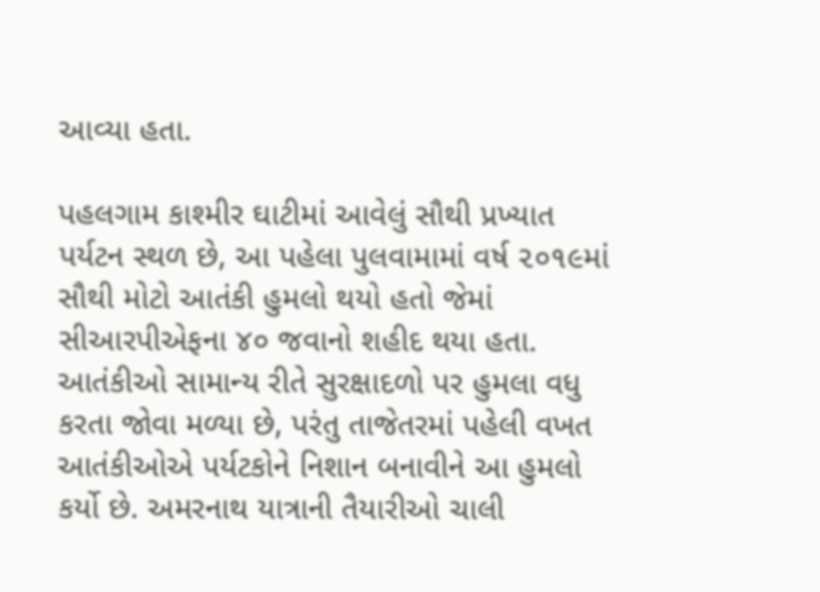આવ્યા હતા.

પહલગામ કાશ્મીર ઘાટીમાં આવેલું સૌથી પ્રખ્યાત પર્યટન સ્થળ છે, આ પહેલા પુલવામામાં વર્ષ ૨૦૧૯માં સૌથી મોટો આતંકી હુમલો થયો હતો જેમાં સીઆરપીએફના ૪૦ જવાનો શહીદ થયા હતા. આતંકીઓ સામાન્ય રીતે સુરક્ષાદળો પર હુમલા વધુ કરતા જોવા મળ્યા છે, પરંતુ તાજેતરમાં પહેલી વખત આતંકીઓએ પર્યટકોને નિશાન બનાવીને આ હુમલો કર્યો છે. અમરનાથ યાત્રાની તૈયારીઓ ચાલી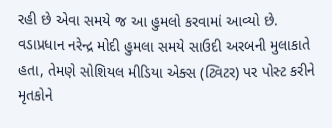રહી છે એવા સમયે જ આ હુમલો કરવામાં આવ્યો છે. વડાપ્રધાન નરેન્દ્ર મોદી હુમલા સમયે સાઉદી અરબની મુલાકાતે હતા, તેમણે સોશિયલ મીડિયા એક્સ (ટ્વિટર) પર પોસ્ટ કરીને મૃતકોને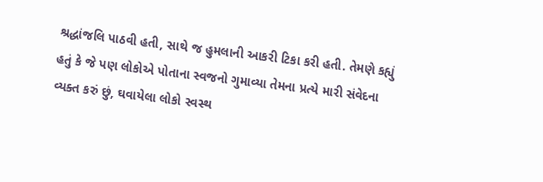શ્રદ્ધાંજલિ પાઠવી હતી, સાથે જ હુમલાની આકરી ટિકા કરી હતી. તેમણે કહ્યું હતું કે જે પણ લોકોએ પોતાના સ્વજનો ગુમાવ્યા તેમના પ્રત્યે મારી સંવેદના વ્યક્ત કરું છું, ઘવાયેલા લોકો સ્વસ્થ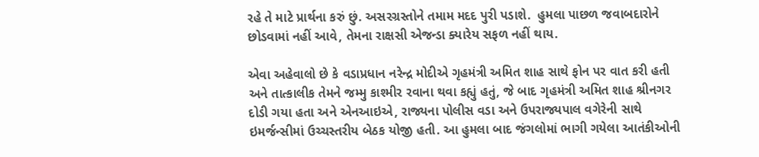રહે તે માટે પ્રાર્થના કરું છું. અસરગ્રસ્તોને તમામ મદદ પુરી પડાશે.  હુમલા પાછળ જવાબદારોને છોડવામાં નહીં આવે, તેમના રાક્ષસી એજન્ડા ક્યારેય સફળ નહીં થાય.

એવા અહેવાલો છે કે વડાપ્રધાન નરેન્દ્ર મોદીએ ગૃહમંત્રી અમિત શાહ સાથે ફોન પર વાત કરી હતી અને તાત્કાલીક તેમને જમ્મુ કાશ્મીર રવાના થવા કહ્યું હતું, જે બાદ ગૃહમંત્રી અમિત શાહ શ્રીનગર દોડી ગયા હતા અને એનઆઇએ, રાજ્યના પોલીસ વડા અને ઉપરાજ્યપાલ વગેરેની સાથે ઇમર્જન્સીમાં ઉચ્ચસ્તરીય બેઠક યોજી હતી. આ હુમલા બાદ જંગલોમાં ભાગી ગયેલા આતંકીઓની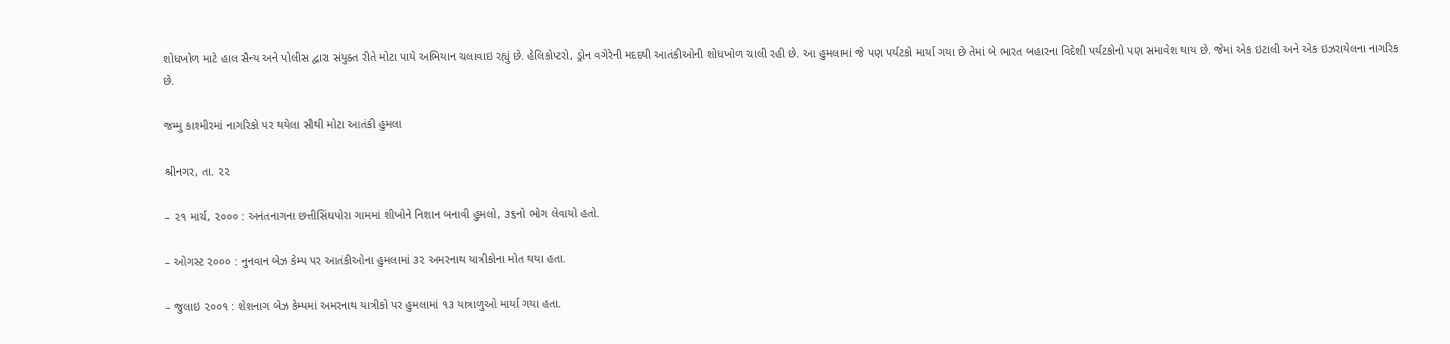શોધખોળ માટે હાલ સૈન્ય અને પોલીસ દ્વારા સંયુક્ત રીતે મોટા પાયે અભિયાન ચલાવાઇ રહ્યું છે. હેલિકોપ્ટરો, ડ્રોન વગેરેની મદદથી આતંકીઓની શોધખોળ ચાલી રહી છે. આ હુમલામાં જે પણ પર્યટકો માર્યા ગયા છે તેમાં બે ભારત બહારના વિદેશી પર્યટકોનો પણ સમાવેશ થાય છે. જેમાં એક ઇટાલી અને એક ઇઝરાયેલના નાગરિક છે.

જમ્મુ કાશ્મીરમાં નાગરિકો પર થયેલા સૌથી મોટા આતંકી હુમલા

શ્રીનગર, તા. ૨૨

– ૨૧ માર્ચ, ૨૦૦૦ : અનંતનાગના છત્તીસિંઘપોરા ગામમાં શીખોને નિશાન બનાવી હુમલો, ૩૬નો ભોગ લેવાયો હતો.

– ઓગસ્ટ ૨૦૦૦ : નુનવાન બેઝ કેમ્પ પર આતંકીઓના હુમલામાં ૩૨ અમરનાથ યાત્રીકોના મોત થયા હતા.

– જુલાઇ ૨૦૦૧ : શેશનાગ બેઝ કેમ્પમાં અમરનાથ યાત્રીકો પર હુમલામાં ૧૩ યાત્રાળુઓ માર્યા ગયા હતા.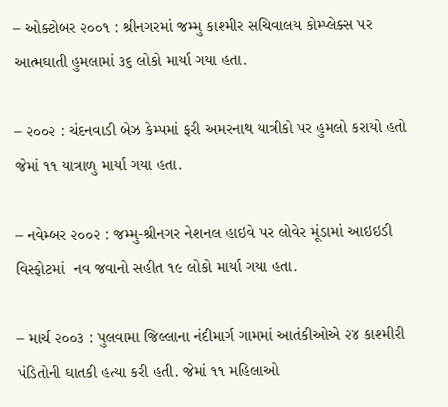– ઓક્ટોબર ૨૦૦૧ : શ્રીનગરમાં જમ્મુ કાશ્મીર સચિવાલય કોમ્પ્લેક્સ પર આત્મઘાતી હુમલામાં ૩૬ લોકો માર્યા ગયા હતા.

– ૨૦૦૨ : ચંદનવાડી બેઝ કેમ્પમાં ફરી અમરનાથ યાત્રીકો પર હુમલો કરાયો હતો જેમાં ૧૧ યાત્રાળુ માર્યા ગયા હતા.

– નવેમ્બર ૨૦૦૨ : જમ્મુ-શ્રીનગર નેશનલ હાઇવે પર લોવેર મૂંડામાં આઇઇડી વિસ્ફોટમાં  નવ જવાનો સહીત ૧૯ લોકો માર્યા ગયા હતા.

– માર્ચ ૨૦૦૩ : પુલવામા જિલ્લાના નંદીમાર્ગ ગામમાં આતંકીઓએ ૨૪ કાશ્મીરી પંડિતોની ઘાતકી હત્યા કરી હતી. જેમાં ૧૧ મહિલાઓ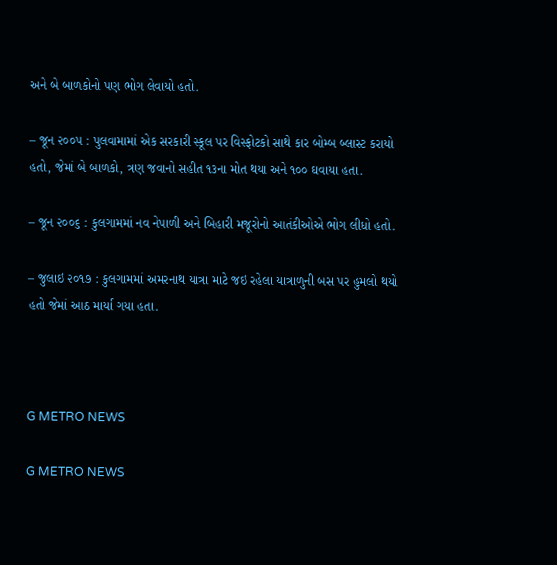અને બે બાળકોનો પણ ભોગ લેવાયો હતો.

– જૂન ૨૦૦૫ : પુલવામામાં એક સરકારી સ્કૂલ પર વિસ્ફોટકો સાથે કાર બોમ્બ બ્લાસ્ટ કરાયો હતો, જેમાં બે બાળકો, ત્રણ જવાનો સહીત ૧૩ના મોત થયા અને ૧૦૦ ઘવાયા હતા.

– જૂન ૨૦૦૬ : કુલગામમાં નવ નેપાળી અને બિહારી મજૂરોનો આતંકીઓએ ભોગ લીધો હતો.

– જુલાઇ ૨૦૧૭ : કુલગામમાં અમરનાથ યાત્રા માટે જઇ રહેલા યાત્રાળુની બસ પર હુમલો થયો હતો જેમાં આઠ માર્યા ગયા હતા.



G METRO NEWS

G METRO NEWS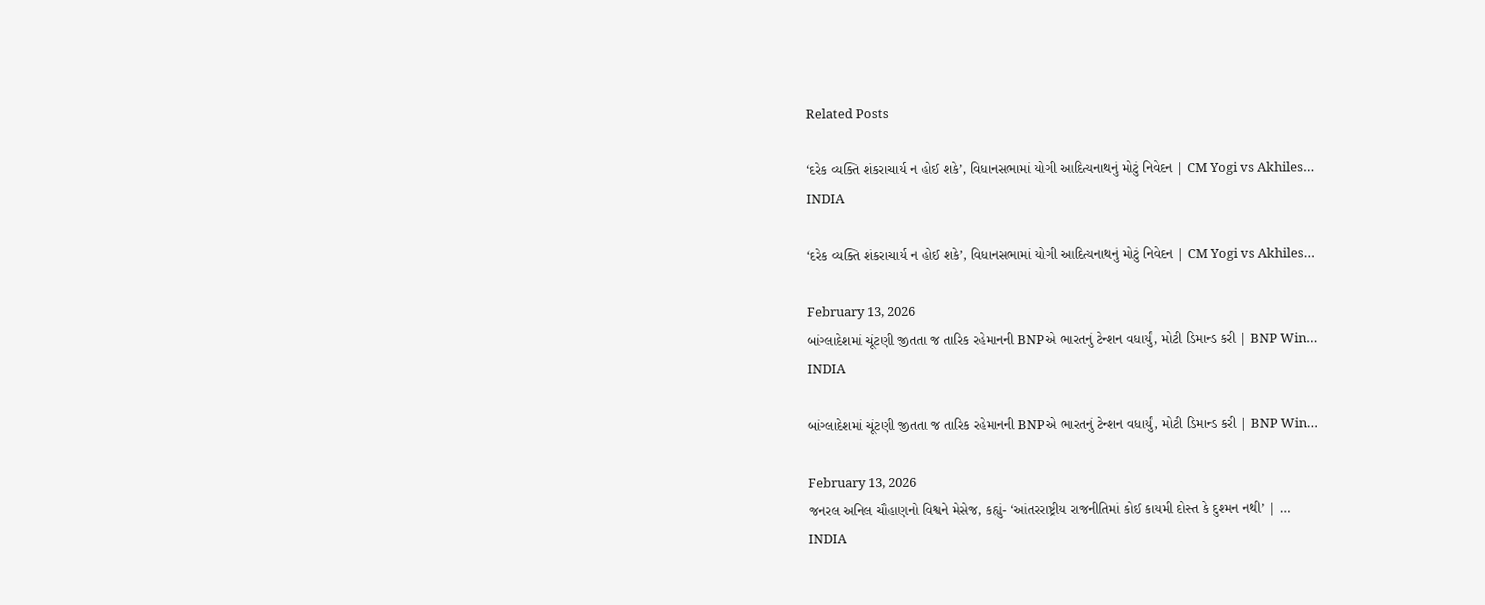Related Posts

‘દરેક વ્યક્તિ શંકરાચાર્ય ન હોઈ શકે’, વિધાનસભામાં યોગી આદિત્યનાથનું મોટું નિવેદન | CM Yogi vs Akhiles…
INDIA

‘દરેક વ્યક્તિ શંકરાચાર્ય ન હોઈ શકે’, વિધાનસભામાં યોગી આદિત્યનાથનું મોટું નિવેદન | CM Yogi vs Akhiles…

February 13, 2026
બાંગ્લાદેશમાં ચૂંટણી જીતતા જ તારિક રહેમાનની BNPએ ભારતનું ટેન્શન વધાર્યું, મોટી ડિમાન્ડ કરી | BNP Win…
INDIA

બાંગ્લાદેશમાં ચૂંટણી જીતતા જ તારિક રહેમાનની BNPએ ભારતનું ટેન્શન વધાર્યું, મોટી ડિમાન્ડ કરી | BNP Win…

February 13, 2026
જનરલ અનિલ ચૌહાણનો વિશ્વને મેસેજ, કહ્યું- ‘આંતરરાષ્ટ્રીય રાજનીતિમાં કોઈ કાયમી દોસ્ત કે દુશ્મન નથી’ | …
INDIA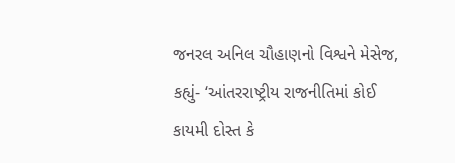જનરલ અનિલ ચૌહાણનો વિશ્વને મેસેજ, કહ્યું- ‘આંતરરાષ્ટ્રીય રાજનીતિમાં કોઈ કાયમી દોસ્ત કે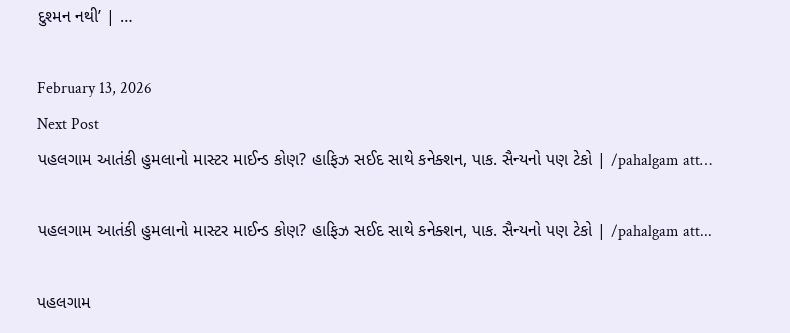દુશ્મન નથી’ | …

February 13, 2026
Next Post
પહલગામ આતંકી હુમલાનો માસ્ટર માઈન્ડ કોણ? હાફિઝ સઈદ સાથે કનેક્શન, પાક. સૈન્યનો પણ ટેકો | /pahalgam att…

પહલગામ આતંકી હુમલાનો માસ્ટર માઈન્ડ કોણ? હાફિઝ સઈદ સાથે કનેક્શન, પાક. સૈન્યનો પણ ટેકો | /pahalgam att...

પહલગામ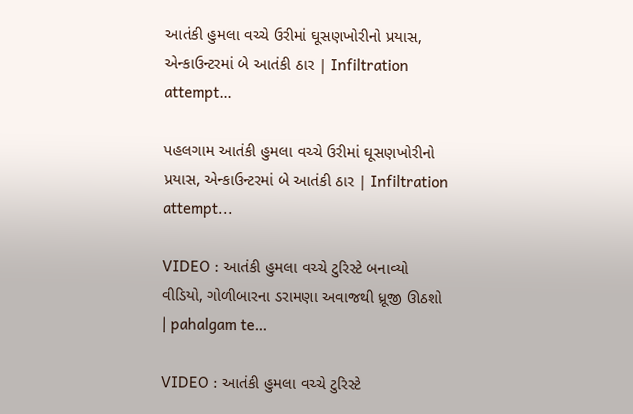આતંકી હુમલા વચ્ચે ઉરીમાં ઘૂસણખોરીનો પ્રયાસ, એન્કાઉન્ટરમાં બે આતંકી ઠાર | Infiltration attempt…

પહલગામ આતંકી હુમલા વચ્ચે ઉરીમાં ઘૂસણખોરીનો પ્રયાસ, એન્કાઉન્ટરમાં બે આતંકી ઠાર | Infiltration attempt...

VIDEO : આતંકી હુમલા વચ્ચે ટુરિસ્ટે બનાવ્યો વીડિયો, ગોળીબારના ડરામણા અવાજથી ધ્રૂજી ઊઠશો | pahalgam te…

VIDEO : આતંકી હુમલા વચ્ચે ટુરિસ્ટે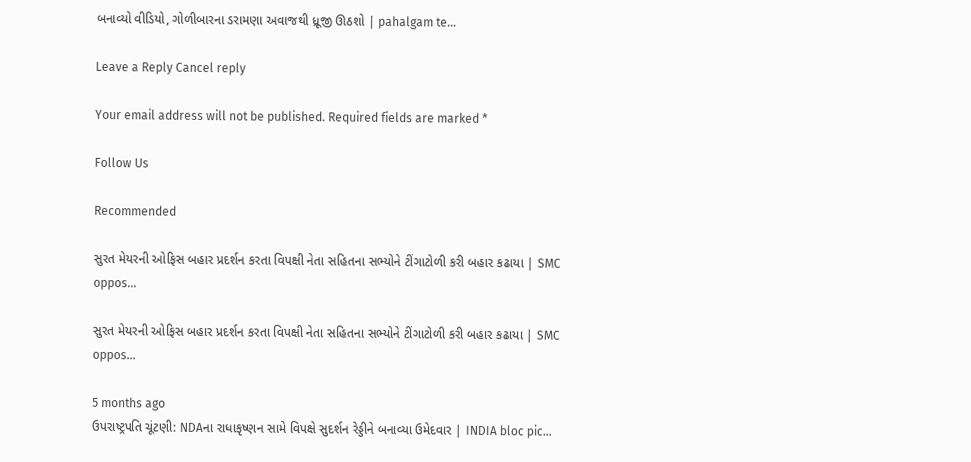બનાવ્યો વીડિયો, ગોળીબારના ડરામણા અવાજથી ધ્રૂજી ઊઠશો | pahalgam te...

Leave a Reply Cancel reply

Your email address will not be published. Required fields are marked *

Follow Us

Recommended

સુરત મેયરની ઓફિસ બહાર પ્રદર્શન કરતા વિપક્ષી નેતા સહિતના સભ્યોને ટીંગાટોળી કરી બહાર કઢાયા | SMC oppos…

સુરત મેયરની ઓફિસ બહાર પ્રદર્શન કરતા વિપક્ષી નેતા સહિતના સભ્યોને ટીંગાટોળી કરી બહાર કઢાયા | SMC oppos…

5 months ago
ઉપરાષ્ટ્રપતિ ચૂંટણી: NDAના રાધાકૃષ્ણન સામે વિપક્ષે સુદર્શન રેડ્ડીને બનાવ્યા ઉમેદવાર | INDIA bloc pic…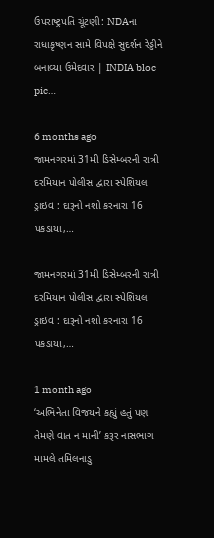ઉપરાષ્ટ્રપતિ ચૂંટણી: NDAના રાધાકૃષ્ણન સામે વિપક્ષે સુદર્શન રેડ્ડીને બનાવ્યા ઉમેદવાર | INDIA bloc pic…

6 months ago
જામનગરમાં 31મી ડિસેમ્બરની રાત્રી દરમિયાન પોલીસ દ્વારા સ્પેશિયલ ડ્રાઇવ : દારૂનો નશો કરનારા 16 પકડાયા,…

જામનગરમાં 31મી ડિસેમ્બરની રાત્રી દરમિયાન પોલીસ દ્વારા સ્પેશિયલ ડ્રાઇવ : દારૂનો નશો કરનારા 16 પકડાયા,…

1 month ago
‘અભિનેતા વિજયને કહ્યું હતું પણ તેમણે વાત ન માની’ કરૂર નાસભાગ મામલે તમિલનાડુ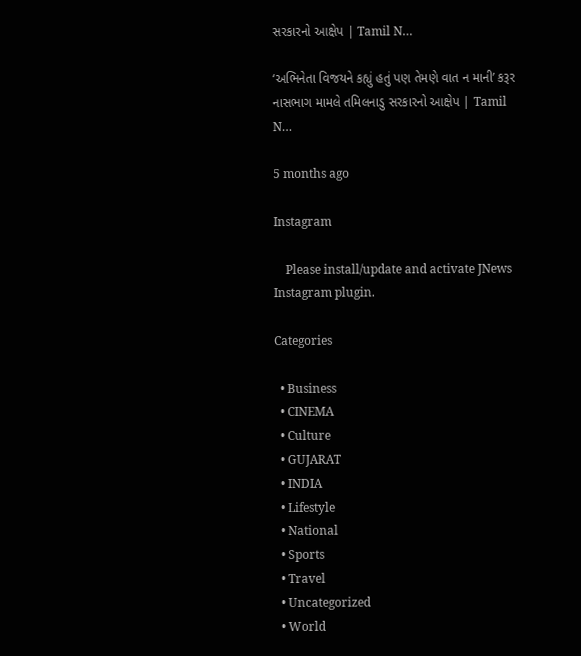સરકારનો આક્ષેપ | Tamil N…

‘અભિનેતા વિજયને કહ્યું હતું પણ તેમણે વાત ન માની’ કરૂર નાસભાગ મામલે તમિલનાડુ સરકારનો આક્ષેપ | Tamil N…

5 months ago

Instagram

    Please install/update and activate JNews Instagram plugin.

Categories

  • Business
  • CINEMA
  • Culture
  • GUJARAT
  • INDIA
  • Lifestyle
  • National
  • Sports
  • Travel
  • Uncategorized
  • World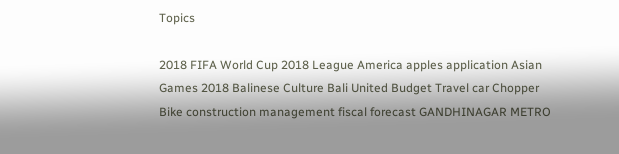Topics

2018 FIFA World Cup 2018 League America apples application Asian Games 2018 Balinese Culture Bali United Budget Travel car Chopper Bike construction management fiscal forecast GANDHINAGAR METRO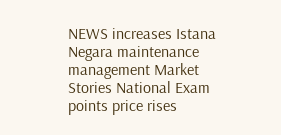NEWS increases Istana Negara maintenance management Market Stories National Exam points price rises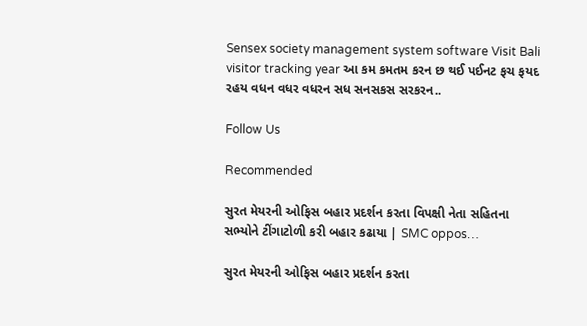Sensex society management system software Visit Bali visitor tracking year આ કમ કમતમ કરન છ થઈ પઈનટ ફચ ફયદ રહય વધન વધર વધરન સધ સનસકસ સરકરન..

Follow Us

Recommended

સુરત મેયરની ઓફિસ બહાર પ્રદર્શન કરતા વિપક્ષી નેતા સહિતના સભ્યોને ટીંગાટોળી કરી બહાર કઢાયા | SMC oppos…

સુરત મેયરની ઓફિસ બહાર પ્રદર્શન કરતા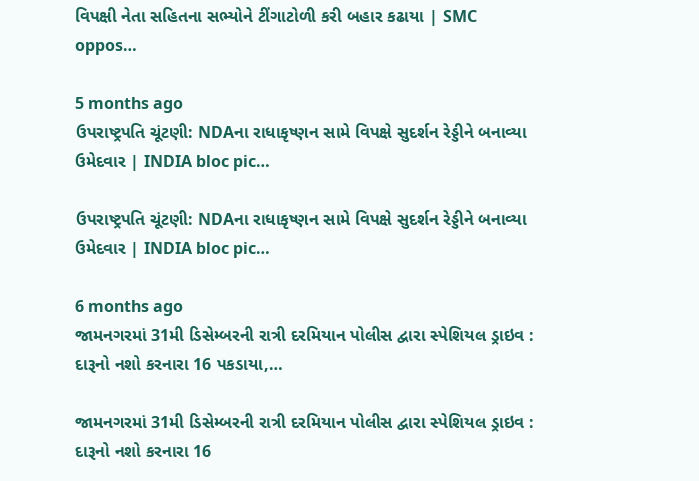વિપક્ષી નેતા સહિતના સભ્યોને ટીંગાટોળી કરી બહાર કઢાયા | SMC oppos…

5 months ago
ઉપરાષ્ટ્રપતિ ચૂંટણી: NDAના રાધાકૃષ્ણન સામે વિપક્ષે સુદર્શન રેડ્ડીને બનાવ્યા ઉમેદવાર | INDIA bloc pic…

ઉપરાષ્ટ્રપતિ ચૂંટણી: NDAના રાધાકૃષ્ણન સામે વિપક્ષે સુદર્શન રેડ્ડીને બનાવ્યા ઉમેદવાર | INDIA bloc pic…

6 months ago
જામનગરમાં 31મી ડિસેમ્બરની રાત્રી દરમિયાન પોલીસ દ્વારા સ્પેશિયલ ડ્રાઇવ : દારૂનો નશો કરનારા 16 પકડાયા,…

જામનગરમાં 31મી ડિસેમ્બરની રાત્રી દરમિયાન પોલીસ દ્વારા સ્પેશિયલ ડ્રાઇવ : દારૂનો નશો કરનારા 16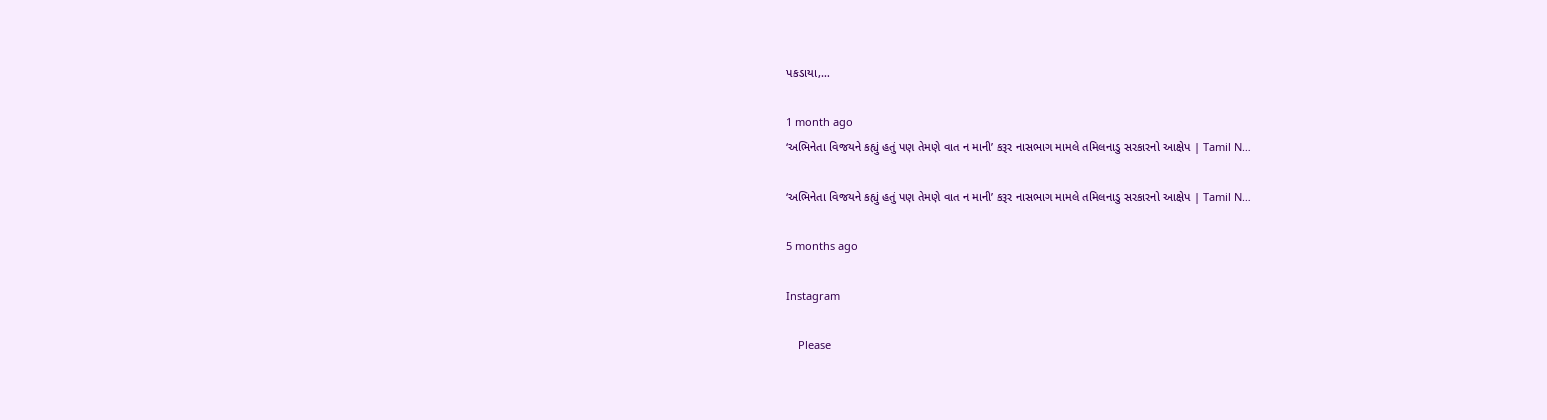પકડાયા,…

1 month ago
‘અભિનેતા વિજયને કહ્યું હતું પણ તેમણે વાત ન માની’ કરૂર નાસભાગ મામલે તમિલનાડુ સરકારનો આક્ષેપ | Tamil N…

‘અભિનેતા વિજયને કહ્યું હતું પણ તેમણે વાત ન માની’ કરૂર નાસભાગ મામલે તમિલનાડુ સરકારનો આક્ષેપ | Tamil N…

5 months ago

Instagram

    Please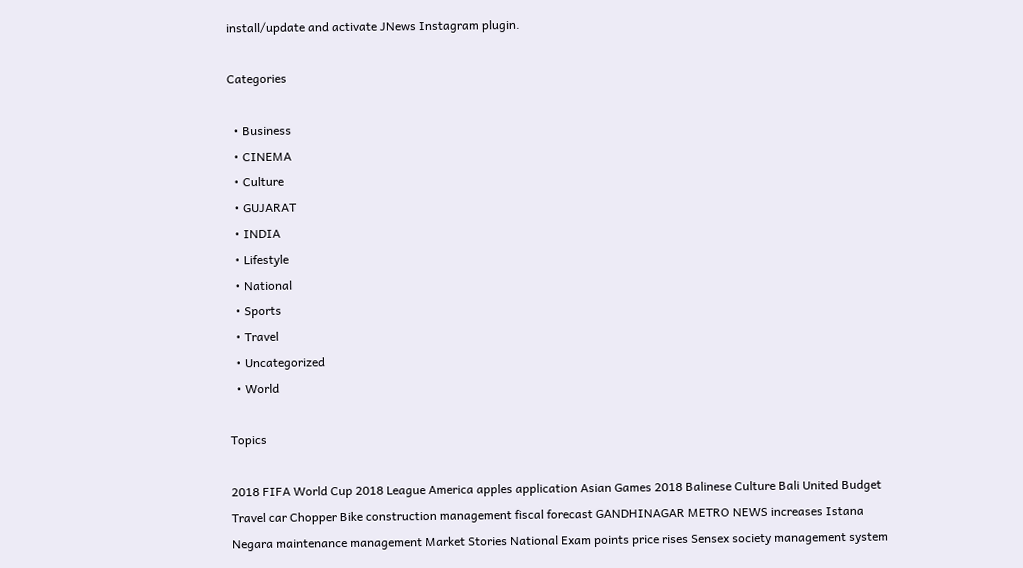install/update and activate JNews Instagram plugin.

Categories

  • Business
  • CINEMA
  • Culture
  • GUJARAT
  • INDIA
  • Lifestyle
  • National
  • Sports
  • Travel
  • Uncategorized
  • World

Topics

2018 FIFA World Cup 2018 League America apples application Asian Games 2018 Balinese Culture Bali United Budget Travel car Chopper Bike construction management fiscal forecast GANDHINAGAR METRO NEWS increases Istana Negara maintenance management Market Stories National Exam points price rises Sensex society management system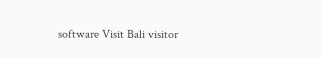software Visit Bali visitor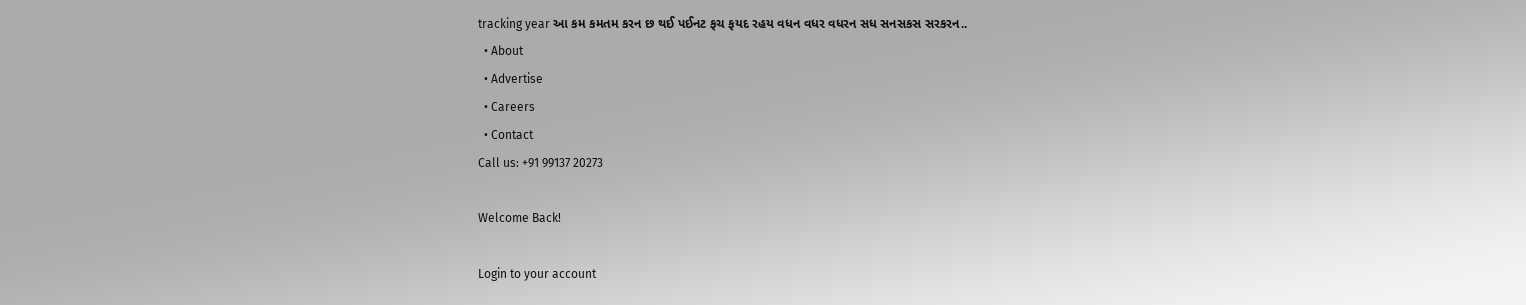tracking year આ કમ કમતમ કરન છ થઈ પઈનટ ફચ ફયદ રહય વધન વધર વધરન સધ સનસકસ સરકરન..
  • About
  • Advertise
  • Careers
  • Contact
Call us: +91 99137 20273

Welcome Back!

Login to your account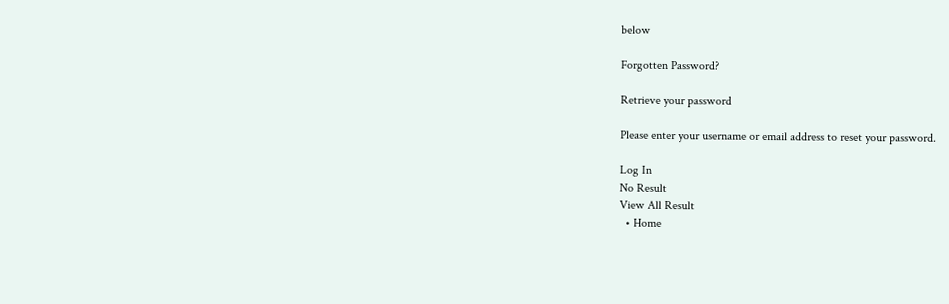below

Forgotten Password?

Retrieve your password

Please enter your username or email address to reset your password.

Log In
No Result
View All Result
  • Home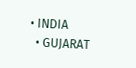• INDIA
  • GUJARAT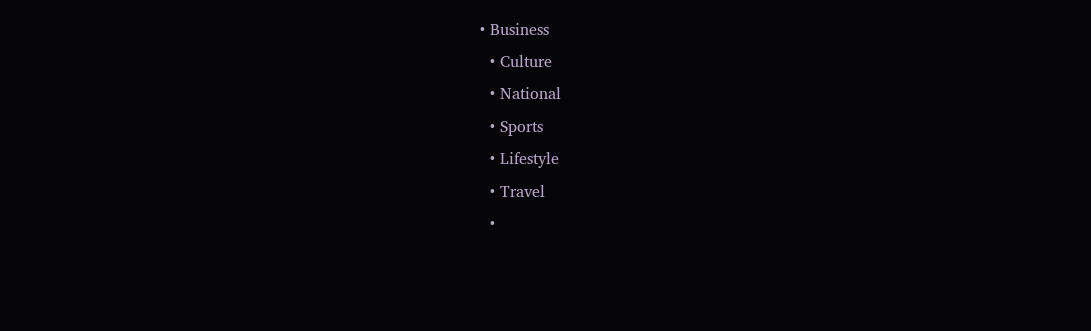• Business
  • Culture
  • National
  • Sports
  • Lifestyle
  • Travel
  •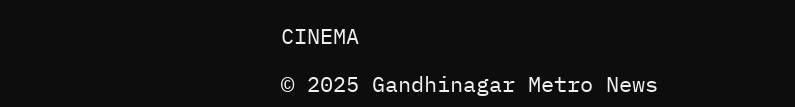CINEMA

© 2025 Gandhinagar Metro News